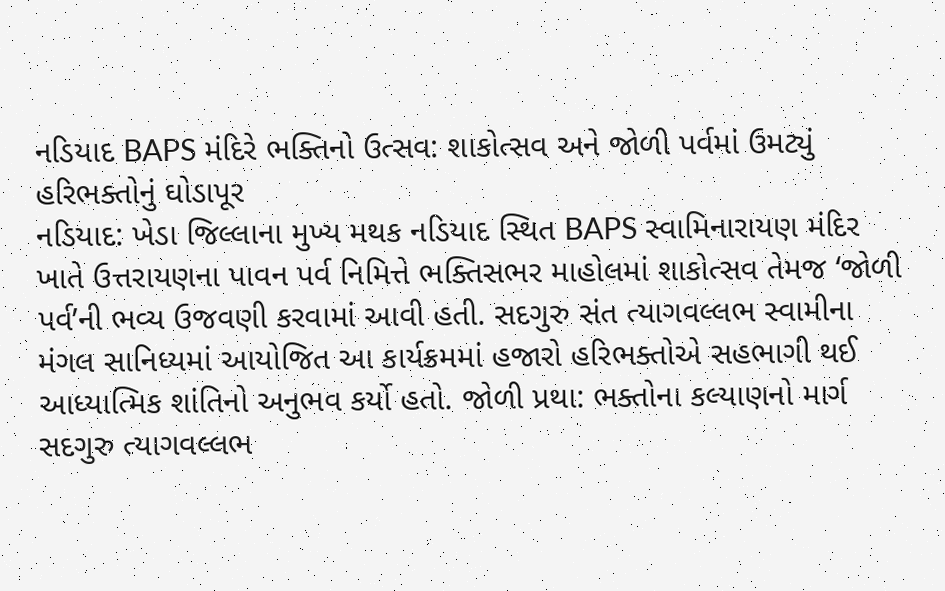નડિયાદ BAPS મંદિરે ભક્તિનો ઉત્સવ: શાકોત્સવ અને જોળી પર્વમાં ઉમટ્યું હરિભક્તોનું ઘોડાપૂર
નડિયાદ: ખેડા જિલ્લાના મુખ્ય મથક નડિયાદ સ્થિત BAPS સ્વામિનારાયણ મંદિર ખાતે ઉત્તરાયણના પાવન પર્વ નિમિત્તે ભક્તિસભર માહોલમાં શાકોત્સવ તેમજ ‘જોળી પર્વ’ની ભવ્ય ઉજવણી કરવામાં આવી હતી. સદગુરુ સંત ત્યાગવલ્લભ સ્વામીના મંગલ સાનિધ્યમાં આયોજિત આ કાર્યક્રમમાં હજારો હરિભક્તોએ સહભાગી થઈ આધ્યાત્મિક શાંતિનો અનુભવ કર્યો હતો. જોળી પ્રથા: ભક્તોના કલ્યાણનો માર્ગ સદગુરુ ત્યાગવલ્લભ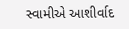સ્વામીએ આશીર્વાદ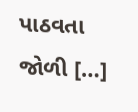પાઠવતા જોળી […]